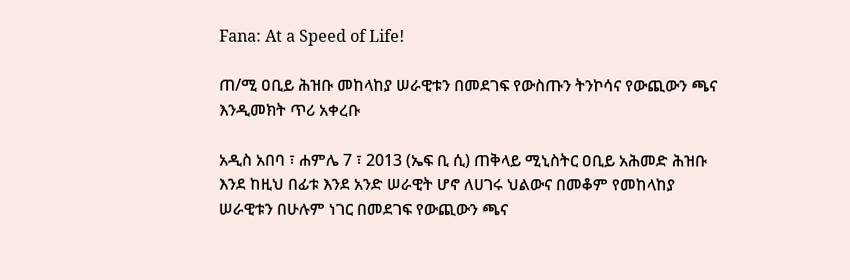Fana: At a Speed of Life!

ጠ/ሚ ዐቢይ ሕዝቡ መከላከያ ሠራዊቱን በመደገፍ የውስጡን ትንኮሳና የውጪውን ጫና እንዲመክት ጥሪ አቀረቡ

አዲስ አበባ ፣ ሐምሌ 7 ፣ 2013 (ኤፍ ቢ ሲ) ጠቅላይ ሚኒስትር ዐቢይ አሕመድ ሕዝቡ እንደ ከዚህ በፊቱ እንደ አንድ ሠራዊት ሆኖ ለሀገሩ ህልውና በመቆም የመከላከያ ሠራዊቱን በሁሉም ነገር በመደገፍ የውጪውን ጫና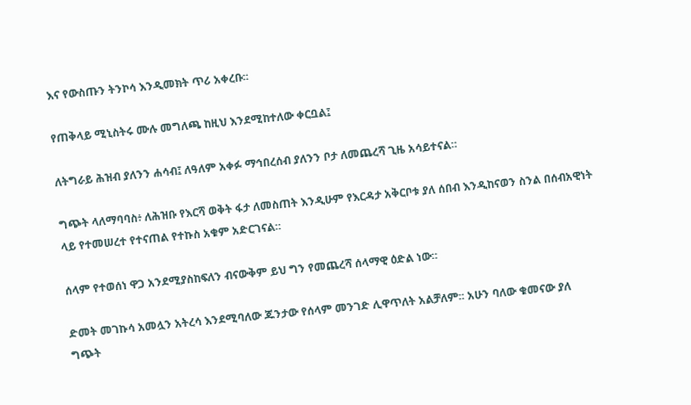እና የውስጡን ትንኮሳ እንዲመክት ጥሪ አቀረቡ፡፡

የጠቅላይ ሚኒስትሩ ሙሉ መግለጫ ከዚህ እንደሚከተለው ቀርቧል፤

ለትግራይ ሕዝብ ያለንን ሐሳብ፤ ለዓለም አቀፉ ማኅበረሰብ ያለንን ቦታ ለመጨረሻ ጊዜ አሳይተናል።

ግጭት ላለማባባስ፥ ለሕዝቡ የእርሻ ወቅት ፋታ ለመስጠት እንዲሁም የእርዳታ አቅርቦቱ ያለ ሰበብ እንዲከናወን ስንል በሰብአዊነት ላይ የተመሠረተ የተናጠል የተኩስ አቁም አድርገናል።

ሰላም የተወሰነ ዋጋ አንደሚያስከፍለን ብናውቅም ይህ ግን የመጨረሻ ሰላማዊ ዕድል ነው።

ድመት መገኩሳ አመሏን አትረሳ እንደሚባለው ጁንታው የሰላም መንገድ ሊዋጥለት አልቻለም፡፡ አሁን ባለው ቁመናው ያለ ግጭት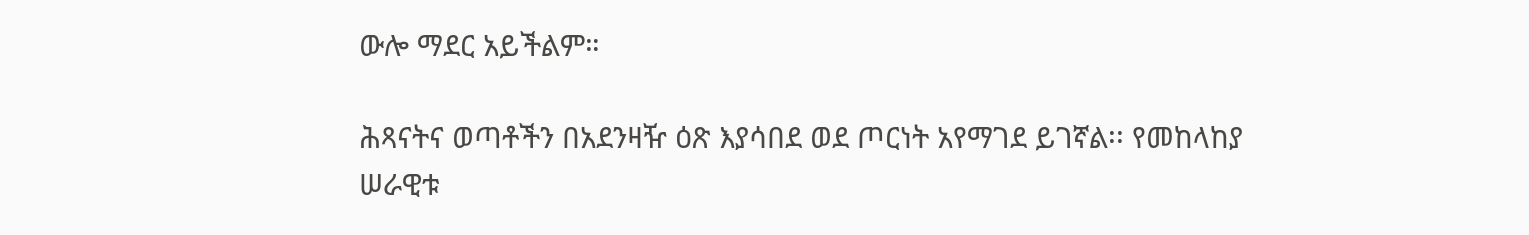ውሎ ማደር አይችልም።

ሕጻናትና ወጣቶችን በአደንዛዥ ዕጽ እያሳበደ ወደ ጦርነት አየማገደ ይገኛል፡፡ የመከላከያ ሠራዊቱ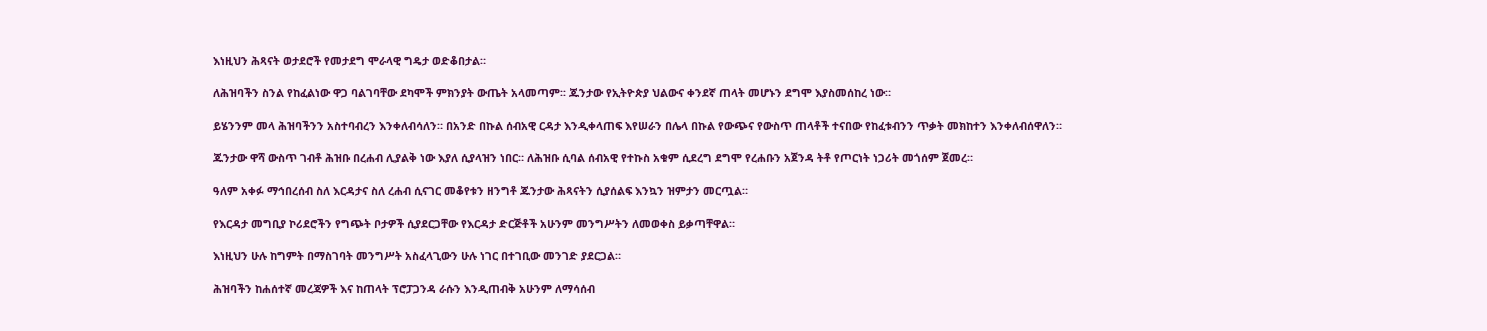እነዚህን ሕጻናት ወታደሮች የመታደግ ሞራላዊ ግዴታ ወድቆበታል።

ለሕዝባችን ስንል የከፈልነው ዋጋ ባልገባቸው ደካሞች ምክንያት ውጤት አላመጣም፡፡ ጁንታው የኢትዮጵያ ህልውና ቀንደኛ ጠላት መሆኑን ደግሞ እያስመሰከረ ነው።

ይሄንንም መላ ሕዝባችንን አስተባብረን እንቀለብሳለን። በአንድ በኩል ሰብአዊ ርዳታ እንዲቀላጠፍ እየሠራን በሌላ በኩል የውጭና የውስጥ ጠላቶች ተናበው የከፈቱብንን ጥቃት መክከተን እንቀለብሰዋለን።

ጁንታው ዋሻ ውስጥ ገብቶ ሕዝቡ በረሐብ ሊያልቅ ነው እያለ ሲያላዝን ነበር። ለሕዝቡ ሲባል ሰብአዊ የተኩስ አቁም ሲደረግ ደግሞ የረሐቡን አጀንዳ ትቶ የጦርነት ነጋሪት መጎሰም ጀመረ።

ዓለም አቀፉ ማኅበረሰብ ስለ እርዳታና ስለ ረሐብ ሲናገር መቆየቱን ዘንግቶ ጁንታው ሕጻናትን ሲያሰልፍ እንኳን ዝምታን መርጧል።

የእርዳታ መግቢያ ኮሪደሮችን የግጭት ቦታዎች ሲያደርጋቸው የእርዳታ ድርጅቶች አሁንም መንግሥትን ለመወቀስ ይቃጣቸዋል።

እነዚህን ሁሉ ከግምት በማስገባት መንግሥት አስፈላጊውን ሁሉ ነገር በተገቢው መንገድ ያደርጋል።

ሕዝባችን ከሐሰተኛ መረጃዎች እና ከጠላት ፕሮፓጋንዳ ራሱን እንዲጠብቅ አሁንም ለማሳሰብ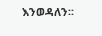እንወዳለን፡፡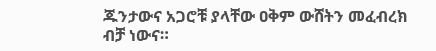ጁንታውና አጋሮቹ ያላቸው ዐቅም ውሸትን መፈብረክ ብቻ ነውና።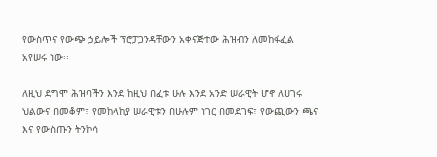የውስጥና የውጭ ኃይሎች ፕሮፓጋንዳቸውን አቀናጅተው ሕዝብን ለመከፋፈል አየሠሩ ነው፡፡

ለዚህ ደግሞ ሕዝባችን እንደ ከዚህ በፈቱ ሁሉ እንደ አንድ ሠራዊት ሆኖ ለሀገሩ ህልውና በመቆም፣ የመከላከያ ሠራዊቱን በሁሉም ነገር በመደገፍ፣ የውጪውን ጫና እና የውስጡን ትንኮሳ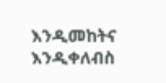እንዲመከትና እንዲቀለብስ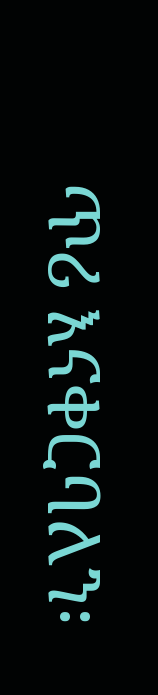ጥሪ እናቀርባለን፡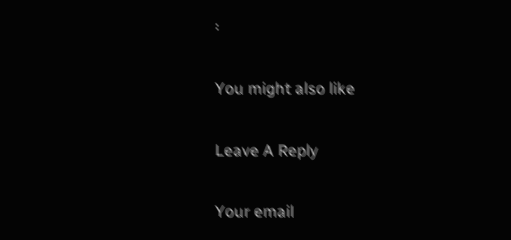፡

You might also like

Leave A Reply

Your email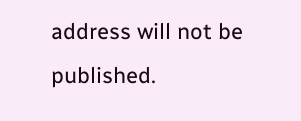address will not be published.